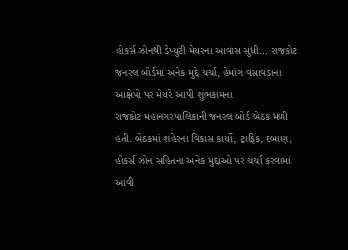હોકર્સ ઝોનથી ડેપ્યુટી મેયરના આવાસ સુધી… રાજકોટ જનરલ બોર્ડમાં અનેક મુદ્દે ચર્ચા, હેમાંગ વસાવડાના આક્ષેપો પર મેયરે આપી શુભકામના
રાજકોટ મહાનગરપાલિકાની જનરલ બોર્ડ બેઠક મળી હતી. બેઠકમાં શહેરના વિકાસ કાર્યો, ટ્રાફિક, દબાણ, હોકર્સ ઝોન સહિતના અનેક મુદ્દાઓ પર ચર્ચા કરવામાં આવી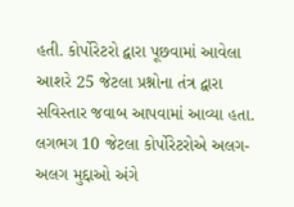હતી. કોર્પોરેટરો દ્વારા પૂછવામાં આવેલા આશરે 25 જેટલા પ્રશ્નોના તંત્ર દ્વારા સવિસ્તાર જવાબ આપવામાં આવ્યા હતા. લગભગ 10 જેટલા કોર્પોરેટરોએ અલગ-અલગ મુદ્દાઓ અંગે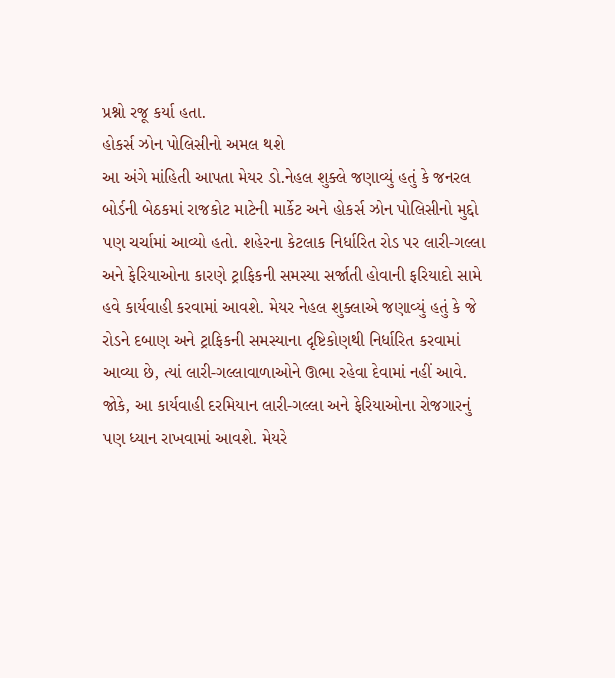પ્રશ્નો રજૂ કર્યા હતા.
હોકર્સ ઝોન પોલિસીનો અમલ થશે
આ અંગે માંહિતી આપતા મેયર ડો.નેહલ શુક્લે જણાવ્યું હતું કે જનરલ બોર્ડની બેઠકમાં રાજકોટ માટેની માર્કેટ અને હોકર્સ ઝોન પોલિસીનો મુદ્દો પણ ચર્ચામાં આવ્યો હતો. શહેરના કેટલાક નિર્ધારિત રોડ પર લારી-ગલ્લા અને ફેરિયાઓના કારણે ટ્રાફિકની સમસ્યા સર્જાતી હોવાની ફરિયાદો સામે હવે કાર્યવાહી કરવામાં આવશે. મેયર નેહલ શુક્લાએ જણાવ્યું હતું કે જે રોડને દબાણ અને ટ્રાફિકની સમસ્યાના દૃષ્ટિકોણથી નિર્ધારિત કરવામાં આવ્યા છે, ત્યાં લારી-ગલ્લાવાળાઓને ઊભા રહેવા દેવામાં નહીં આવે.
જોકે, આ કાર્યવાહી દરમિયાન લારી-ગલ્લા અને ફેરિયાઓના રોજગારનું પણ ધ્યાન રાખવામાં આવશે. મેયરે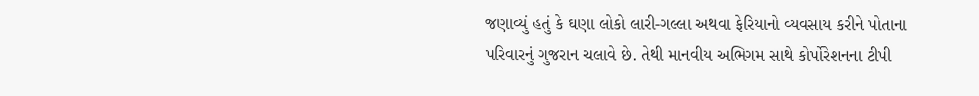જણાવ્યું હતું કે ઘણા લોકો લારી-ગલ્લા અથવા ફેરિયાનો વ્યવસાય કરીને પોતાના પરિવારનું ગુજરાન ચલાવે છે. તેથી માનવીય અભિગમ સાથે કોર્પોરેશનના ટીપી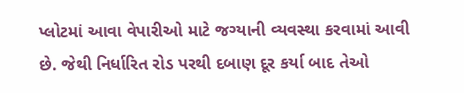પ્લોટમાં આવા વેપારીઓ માટે જગ્યાની વ્યવસ્થા કરવામાં આવી છે. જેથી નિર્ધારિત રોડ પરથી દબાણ દૂર કર્યા બાદ તેઓ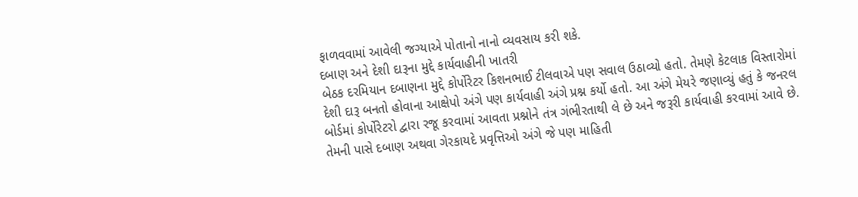ફાળવવામાં આવેલી જગ્યાએ પોતાનો નાનો વ્યવસાય કરી શકે.
દબાણ અને દેશી દારૂના મુદ્દે કાર્યવાહીની ખાતરી
બેઠક દરમિયાન દબાણના મુદ્દે કોર્પોરેટર કિશનભાઈ ટીલવાએ પણ સવાલ ઉઠાવ્યો હતો. તેમણે કેટલાક વિસ્તારોમાં દેશી દારૂ બનતો હોવાના આક્ષેપો અંગે પણ કાર્યવાહી અંગે પ્રશ્ન કર્યો હતો. આ અંગે મેયરે જણાવ્યું હતું કે જનરલ બોર્ડમાં કોર્પોરેટરો દ્વારા રજૂ કરવામાં આવતા પ્રશ્નોને તંત્ર ગંભીરતાથી લે છે અને જરૂરી કાર્યવાહી કરવામાં આવે છે. તેમની પાસે દબાણ અથવા ગેરકાયદે પ્રવૃત્તિઓ અંગે જે પણ માહિતી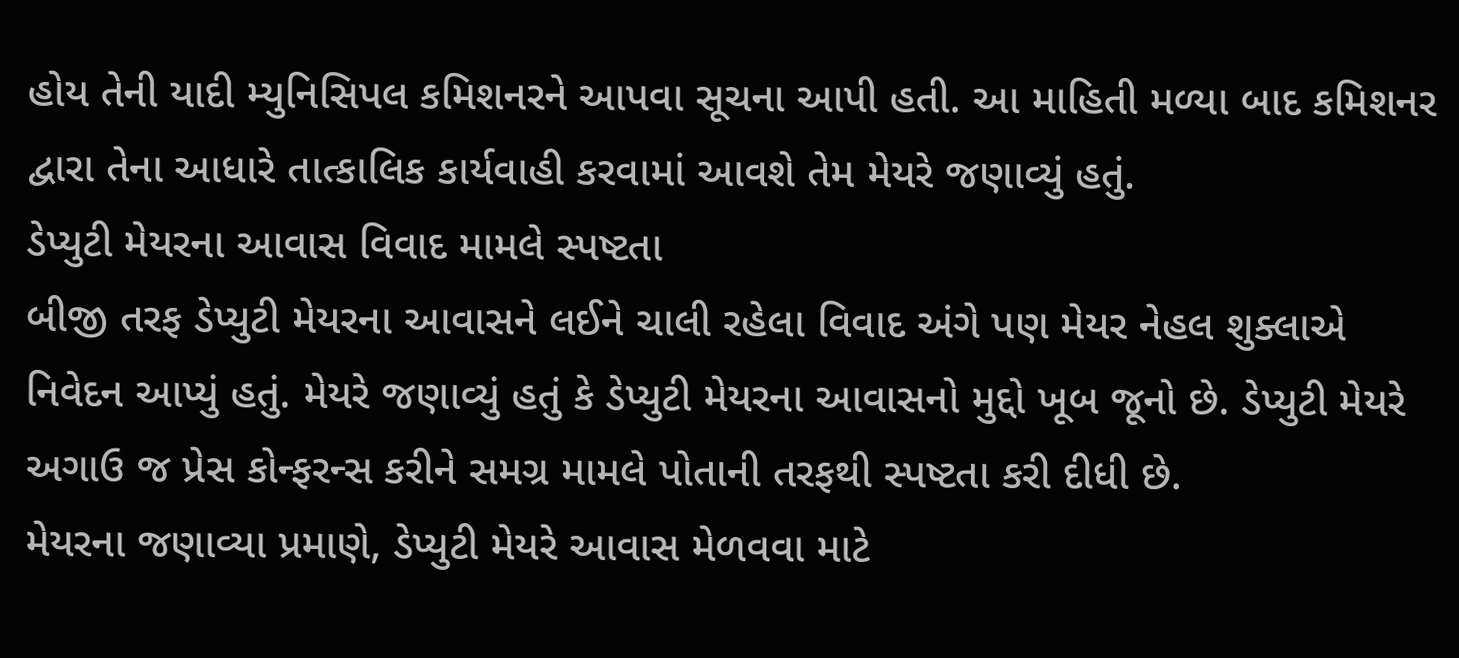હોય તેની યાદી મ્યુનિસિપલ કમિશનરને આપવા સૂચના આપી હતી. આ માહિતી મળ્યા બાદ કમિશનર દ્વારા તેના આધારે તાત્કાલિક કાર્યવાહી કરવામાં આવશે તેમ મેયરે જણાવ્યું હતું.
ડેપ્યુટી મેયરના આવાસ વિવાદ મામલે સ્પષ્ટતા
બીજી તરફ ડેપ્યુટી મેયરના આવાસને લઈને ચાલી રહેલા વિવાદ અંગે પણ મેયર નેહલ શુક્લાએ નિવેદન આપ્યું હતું. મેયરે જણાવ્યું હતું કે ડેપ્યુટી મેયરના આવાસનો મુદ્દો ખૂબ જૂનો છે. ડેપ્યુટી મેયરે અગાઉ જ પ્રેસ કોન્ફરન્સ કરીને સમગ્ર મામલે પોતાની તરફથી સ્પષ્ટતા કરી દીધી છે.
મેયરના જણાવ્યા પ્રમાણે, ડેપ્યુટી મેયરે આવાસ મેળવવા માટે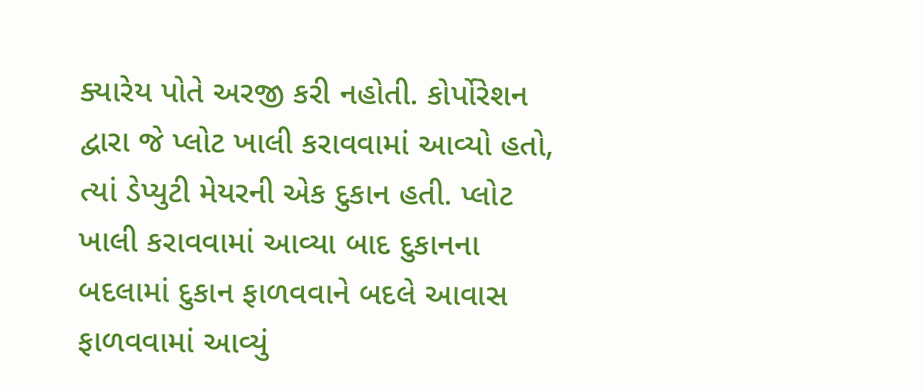ક્યારેય પોતે અરજી કરી નહોતી. કોર્પોરેશન દ્વારા જે પ્લોટ ખાલી કરાવવામાં આવ્યો હતો, ત્યાં ડેપ્યુટી મેયરની એક દુકાન હતી. પ્લોટ ખાલી કરાવવામાં આવ્યા બાદ દુકાનના બદલામાં દુકાન ફાળવવાને બદલે આવાસ ફાળવવામાં આવ્યું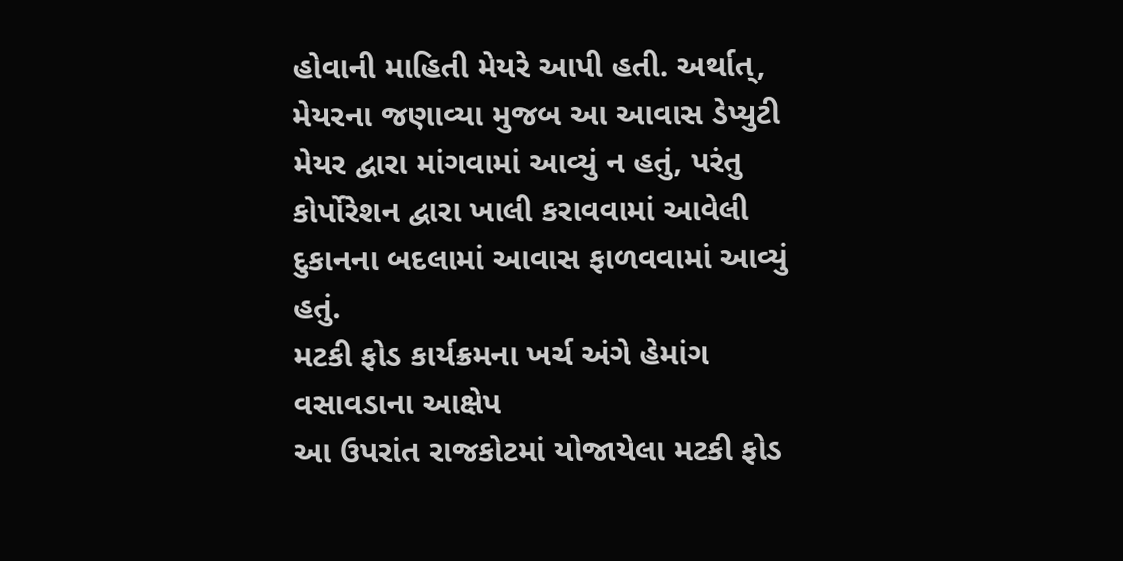હોવાની માહિતી મેયરે આપી હતી. અર્થાત્, મેયરના જણાવ્યા મુજબ આ આવાસ ડેપ્યુટી મેયર દ્વારા માંગવામાં આવ્યું ન હતું, પરંતુ કોર્પોરેશન દ્વારા ખાલી કરાવવામાં આવેલી દુકાનના બદલામાં આવાસ ફાળવવામાં આવ્યું હતું.
મટકી ફોડ કાર્યક્રમના ખર્ચ અંગે હેમાંગ વસાવડાના આક્ષેપ
આ ઉપરાંત રાજકોટમાં યોજાયેલા મટકી ફોડ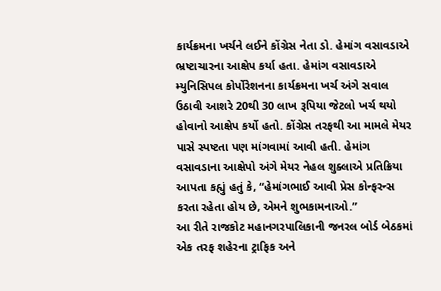કાર્યક્રમના ખર્ચને લઈને કોંગ્રેસ નેતા ડો. હેમાંગ વસાવડાએ ભ્રષ્ટાચારના આક્ષેપ કર્યા હતા. હેમાંગ વસાવડાએ મ્યુનિસિપલ કોર્પોરેશનના કાર્યક્રમના ખર્ચ અંગે સવાલ ઉઠાવી આશરે 20થી 30 લાખ રૂપિયા જેટલો ખર્ચ થયો હોવાનો આક્ષેપ કર્યો હતો. કોંગ્રેસ તરફથી આ મામલે મેયર પાસે સ્પષ્ટતા પણ માંગવામાં આવી હતી. હેમાંગ વસાવડાના આક્ષેપો અંગે મેયર નેહલ શુક્લાએ પ્રતિક્રિયા આપતા કહ્યું હતું કે, “હેમાંગભાઈ આવી પ્રેસ કોન્ફરન્સ કરતા રહેતા હોય છે, એમને શુભકામનાઓ.”
આ રીતે રાજકોટ મહાનગરપાલિકાની જનરલ બોર્ડ બેઠકમાં એક તરફ શહેરના ટ્રાફિક અને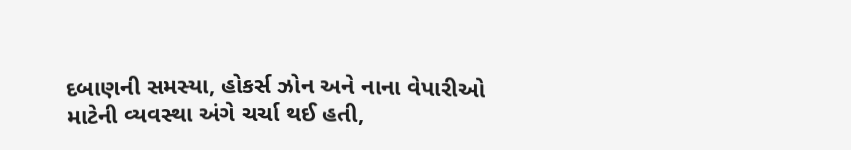દબાણની સમસ્યા, હોકર્સ ઝોન અને નાના વેપારીઓ માટેની વ્યવસ્થા અંગે ચર્ચા થઈ હતી,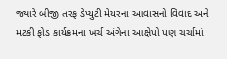જ્યારે બીજી તરફ ડેપ્યુટી મેયરના આવાસનો વિવાદ અને મટકી ફોડ કાર્યક્રમના ખર્ચ અંગેના આક્ષેપો પણ ચર્ચામાં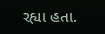રહ્યા હતા.